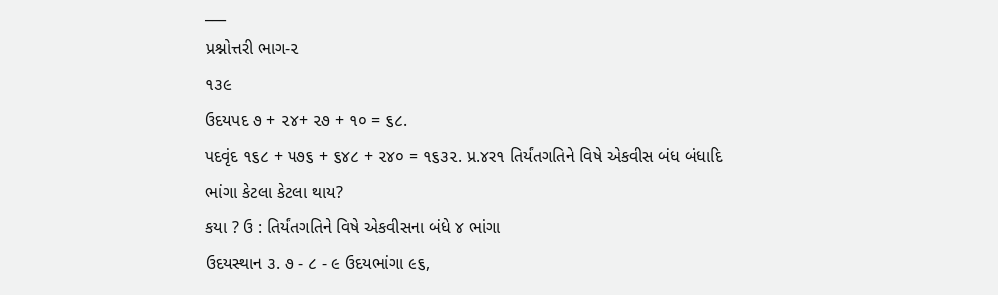___
પ્રશ્નોત્તરી ભાગ-૨
૧૩૯
ઉદયપદ ૭ + ૨૪+ ૨૭ + ૧૦ = ૬૮.
પદવૃંદ ૧૬૮ + ૫૭૬ + ૬૪૮ + ૨૪૦ = ૧૬૩૨. પ્ર.૪ર૧ તિર્યંતગતિને વિષે એકવીસ બંધ બંધાદિ ભાંગા કેટલા કેટલા થાય?
કયા ? ઉ : તિર્યંતગતિને વિષે એકવીસના બંધે ૪ ભાંગા
ઉદયસ્થાન ૩. ૭ - ૮ - ૯ ઉદયભાંગા ૯૬,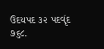ઉદયપદ ૩૨ પદવૃંદ ૭૬૮.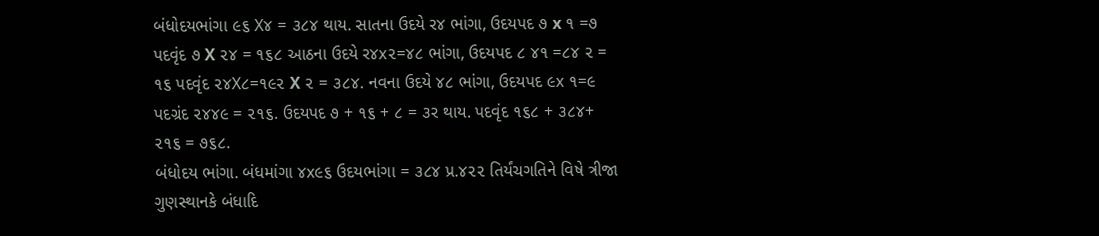બંધોદયભાંગા ૯૬ X૪ = ૩૮૪ થાય. સાતના ઉદયે ર૪ ભાંગા, ઉદયપદ ૭ x ૧ =૭ પદવૃંદ ૭ X ૨૪ = ૧૬૮ આઠના ઉદયે ર૪x૨=૪૮ ભાંગા, ઉદયપદ ૮ ૪૧ =૮૪ ૨ = ૧૬ પદવૃંદ ૨૪X૮=૧૯૨ X ૨ = ૩૮૪. નવના ઉદયે ૪૮ ભાંગા, ઉદયપદ ૯x ૧=૯ પદગ્રંદ ૨૪૪૯ = ૨૧૬. ઉદયપદ ૭ + ૧૬ + ૮ = ૩ર થાય. પદવૃંદ ૧૬૮ + ૩૮૪+ ૨૧૬ = ૭૬૮.
બંધોદય ભાંગા. બંધમાંગા ૪x૯૬ ઉદયભાંગા = ૩૮૪ પ્ર.૪૨૨ તિર્યંચગતિને વિષે ત્રીજા ગુણસ્થાનકે બંધાદિ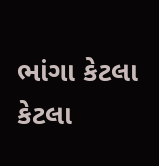ભાંગા કેટલા કેટલા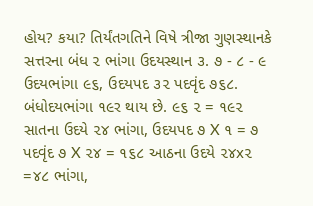હોય? કયા? તિર્યંતગતિને વિષે ત્રીજા ગુણસ્થાનકે સત્તરના બંધ ૨ ભાંગા ઉદયસ્થાન ૩. ૭ - ૮ - ૯ ઉદયભાંગા ૯૬, ઉદયપદ ૩૨ પદવૃંદ ૭૬૮. બંધોદયભાંગા ૧૯ર થાય છે. ૯૬ ૨ = ૧૯૨ સાતના ઉદયે ૨૪ ભાંગા, ઉદયપદ ૭ X ૧ = ૭ પદવૃંદ ૭ X ૨૪ = ૧૬૮ આઠના ઉદયે ૨૪x૨ =૪૮ ભાંગા,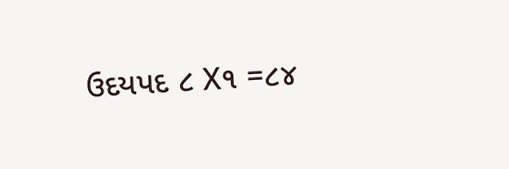ઉદયપદ ૮ X૧ =૮૪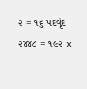૨ = ૧૬ પદવૃંદ ૨૪૪૮ = ૧૯૨ x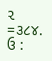૨ =૩૮૪.
ઉ :